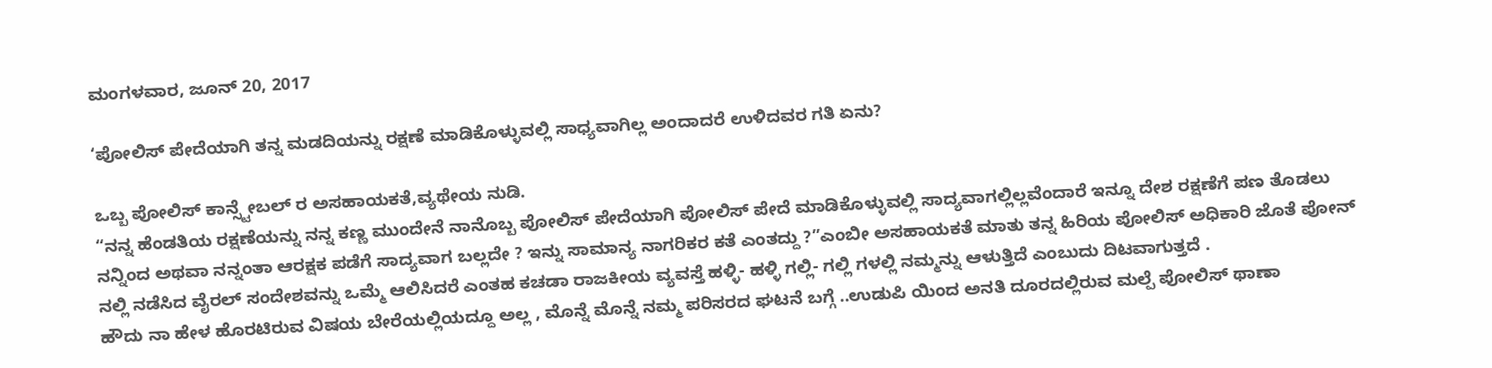ಮಂಗಳವಾರ, ಜೂನ್ 20, 2017

‘ಪೋಲಿಸ್ ಪೇದೆಯಾಗಿ ತನ್ನ ಮಡದಿಯನ್ನು ರಕ್ಷಣೆ ಮಾಡಿಕೊಳ್ಳುವಲ್ಲಿ ಸಾಧ್ಯವಾಗಿಲ್ಲ ಅಂದಾದರೆ ಉಳಿದವರ ಗತಿ ಏನು?

ಒಬ್ಬ ಪೋಲಿಸ್ ಕಾನ್ಸ್ಟೇಬಲ್ ರ ಅಸಹಾಯಕತೆ,ವ್ಯಥೇಯ ನುಡಿ.
“ನನ್ನ ಹೆಂಡತಿಯ ರಕ್ಷಣೆಯನ್ನು ನನ್ನ ಕಣ್ಣ ಮುಂದೇನೆ ನಾನೊಬ್ಬ ಪೋಲಿಸ್ ಪೇದೆಯಾಗಿ ಪೋಲಿಸ್ ಪೇದೆ ಮಾಡಿಕೊಳ್ಳುವಲ್ಲಿ ಸಾದ್ಯವಾಗಲ್ಲಿಲ್ಲವೆಂದಾರೆ ಇನ್ನೂ ದೇಶ ರಕ್ಷಣೆಗೆ ಪಣ ತೊಡಲು ನನ್ನಿಂದ ಅಥವಾ ನನ್ನಂತಾ ಆರಕ್ಷಕ ಪಡೆಗೆ ಸಾದ್ಯವಾಗ ಬಲ್ಲದೇ ? ಇನ್ನು ಸಾಮಾನ್ಯ ನಾಗರಿಕರ ಕತೆ ಎಂತದ್ದು ?”ಎಂಬೀ ಅಸಹಾಯಕತೆ ಮಾತು ತನ್ನ ಹಿರಿಯ ಪೋಲಿಸ್ ಅಧಿಕಾರಿ ಜೊತೆ ಪೋನ್ ನಲ್ಲಿ ನಡೆಸಿದ ವೈರಲ್ ಸಂದೇಶವನ್ನು ಒಮ್ಮೆ ಆಲಿಸಿದರೆ ಎಂತಹ ಕಚಡಾ ರಾಜಕೀಯ ವ್ಯವಸ್ತೆ ಹಳ್ಳಿ- ಹಳ್ಳಿ ಗಲ್ಲಿ- ಗಲ್ಲಿ ಗಳಲ್ಲಿ ನಮ್ಮನ್ನು ಆಳುತ್ತಿದೆ ಎಂಬುದು ದಿಟವಾಗುತ್ತದೆ .
ಹೌದು ನಾ ಹೇಳ ಹೊರಟಿರುವ ವಿಷಯ ಬೇರೆಯಲ್ಲಿಯದ್ದೂ ಅಲ್ಲ , ಮೊನ್ನೆ ಮೊನ್ನೆ ನಮ್ಮ ಪರಿಸರದ ಘಟನೆ ಬಗ್ಗೆ ..ಉಡುಪಿ ಯಿಂದ ಅನತಿ ದೂರದಲ್ಲಿರುವ ಮಲ್ಪೆ ಪೋಲಿಸ್ ಥಾಣಾ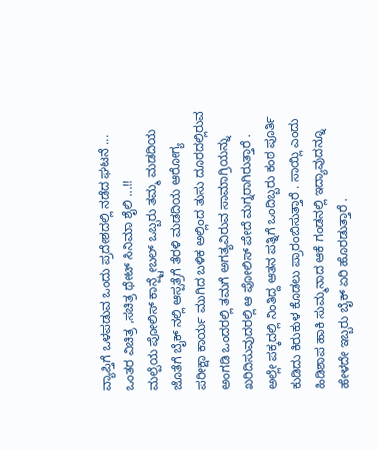ವ್ಯಾಪ್ತಿಗೆ ಒಳಪಡುವ ಒಂದು ಪ್ರದೇಶದಲ್ಲಿ ನಡೆದ ಘಟನೆ ... ಒಂತರ ವಿಚಿತ್ರ ,ಸಚಿತ್ರ ಥೇಟ್ ಸಿನಿಮಾ ಶೈಲಿ ...!!
ಮಲ್ಪೆಯ ಪೋಲಿಸ್ ಕಾನ್ಷ್ಟೇಬಲ್ ಒಬ್ಬರು ತಮ್ಮ ಮಡದಿಯ ಜೊತೆಗೆ ಬೈಕ್ ನಲ್ಲಿ ಆಸ್ಪತ್ರೆಗೆ ತೆರಳಿ ಮಡದಿಯ ಆರೋಗ್ಯ ಪರೀಕ್ಷಾ ಕಾರ್ಯ ಮುಗಿದ ಬಳಿಕ ಅಲ್ಲಿಂದ ತುಸು ದೂರದಲ್ಲಿರುವ ಅಂಗಡಿ ಒಂದರಲ್ಲಿ ತಮಗೆ ಅಗತ್ಯವಿರುವ ಸಾಮಾಗ್ರಿಯನ್ನು ಖರಿದಿಸುವುದರಲ್ಲಿ ಆ ಪೋಲಿಸ್ ಪೇದೆ ಮಗ್ನರಾಗಿರುತ್ತಾರೆ . ಅಲ್ಲೇ ಪಕ್ಕದಲ್ಲಿ ನಿಂತಿದ್ದ ಆತನ ಪತ್ನಿಗೆ ಒಂದಿಬ್ಬರು ಕಂಠ ಪೂರ್ತಿ ಕುಡಿದು ಕಿರುಕುಳ ಕೊಡಲು ಪ್ರಾರಂಬಿಸುತ್ತಾರೆ . ಸಾಯ್ಲಿ ಎಂದು ಹಿಡಿಶಾಪ ಹಾಕಿ ಸುಮ್ಮನಾದ ಆಕೆ ಗಂಡನಲ್ಲಿ ಇದ್ಯಾವುದನ್ನೂ ಹೇಳದೇ ಇಬ್ಬರು ಬೈಕ್ ಏರಿ ಹೊರಡುತ್ತಾರೆ .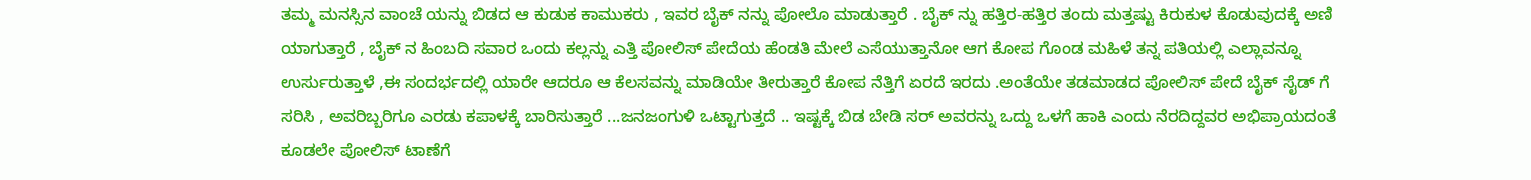ತಮ್ಮ ಮನಸ್ಸಿನ ವಾಂಚೆ ಯನ್ನು ಬಿಡದ ಆ ಕುಡುಕ ಕಾಮುಕರು , ಇವರ ಬೈಕ್ ನನ್ನು ಪೋಲೊ ಮಾಡುತ್ತಾರೆ . ಬೈಕ್ ನ್ನು ಹತ್ತಿರ-ಹತ್ತಿರ ತಂದು ಮತ್ತಷ್ಟು ಕಿರುಕುಳ ಕೊಡುವುದಕ್ಕೆ ಅಣಿ ಯಾಗುತ್ತಾರೆ , ಬೈಕ್ ನ ಹಿಂಬದಿ ಸವಾರ ಒಂದು ಕಲ್ಲನ್ನು ಎತ್ತಿ ಪೋಲಿಸ್ ಪೇದೆಯ ಹೆಂಡತಿ ಮೇಲೆ ಎಸೆಯುತ್ತಾನೋ ಆಗ ಕೋಪ ಗೊಂಡ ಮಹಿಳೆ ತನ್ನ ಪತಿಯಲ್ಲಿ ಎಲ್ಲಾವನ್ನೂ ಉರ್ಸುರುತ್ತಾಳೆ ,ಈ ಸಂದರ್ಭದಲ್ಲಿ ಯಾರೇ ಆದರೂ ಆ ಕೆಲಸವನ್ನು ಮಾಡಿಯೇ ತೀರುತ್ತಾರೆ ಕೋಪ ನೆತ್ತಿಗೆ ಏರದೆ ಇರದು .ಅಂತೆಯೇ ತಡಮಾಡದ ಪೋಲಿಸ್ ಪೇದೆ ಬೈಕ್ ಸೈಡ್ ಗೆ ಸರಿಸಿ , ಅವರಿಬ್ಬರಿಗೂ ಎರಡು ಕಪಾಳಕ್ಕೆ ಬಾರಿಸುತ್ತಾರೆ ...ಜನಜಂಗುಳಿ ಒಟ್ಟಾಗುತ್ತದೆ .. ಇಷ್ಟಕ್ಕೆ ಬಿಡ ಬೇಡಿ ಸರ್ ಅವರನ್ನು ಒದ್ದು ಒಳಗೆ ಹಾಕಿ ಎಂದು ನೆರದಿದ್ದವರ ಅಭಿಪ್ರಾಯದಂತೆ ಕೂಡಲೇ ಪೋಲಿಸ್ ಟಾಣೆಗೆ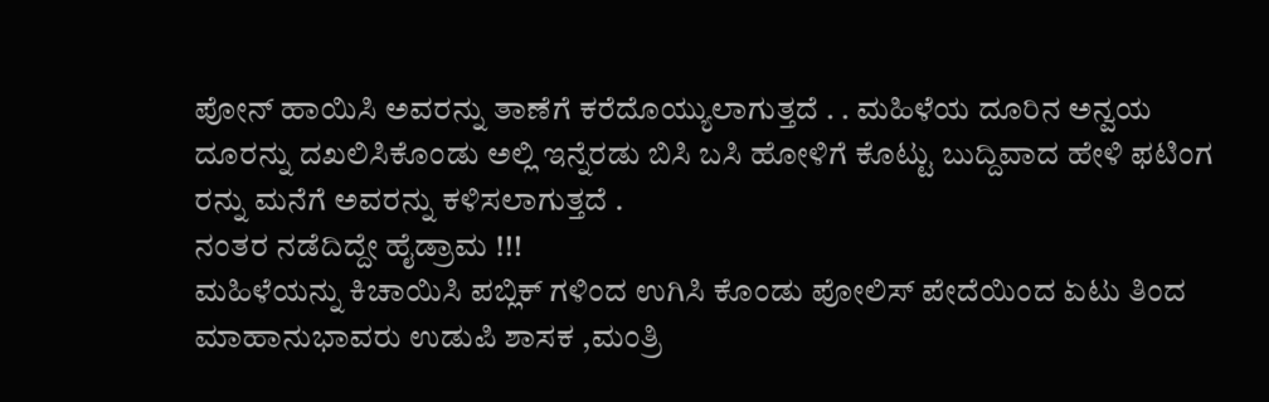ಪೋನ್ ಹಾಯಿಸಿ ಅವರನ್ನು ತಾಣೆಗೆ ಕರೆದೊಯ್ಯುಲಾಗುತ್ತದೆ . . ಮಹಿಳೆಯ ದೂರಿನ ಅನ್ವಯ ದೂರನ್ನು ದಖಲಿಸಿಕೊಂಡು ಅಲ್ಲಿ ಇನ್ನೆರಡು ಬಿಸಿ ಬಸಿ ಹೋಳಿಗೆ ಕೊಟ್ಟು ಬುದ್ದಿವಾದ ಹೇಳಿ ಫಟಿಂಗ ರನ್ನು ಮನೆಗೆ ಅವರನ್ನು ಕಳಿಸಲಾಗುತ್ತದೆ .
ನಂತರ ನಡೆದಿದ್ದೇ ಹೈಡ್ರಾಮ !!!
ಮಹಿಳೆಯನ್ನು ಕಿಚಾಯಿಸಿ ಪಬ್ಲಿಕ್ ಗಳಿಂದ ಉಗಿಸಿ ಕೊಂಡು ಪೋಲಿಸ್ ಪೇದೆಯಿಂದ ಏಟು ತಿಂದ ಮಾಹಾನುಭಾವರು ಉಡುಪಿ ಶಾಸಕ ,ಮಂತ್ರಿ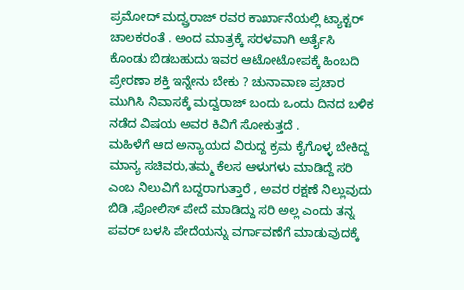ಪ್ರಮೋದ್ ಮದ್ವ್ರರಾಜ್ ರವರ ಕಾರ್ಖಾನೆಯಲ್ಲಿ ಟ್ಯಾಕ್ಟರ್ ಚಾಲಕರಂತೆ . ಅಂದ ಮಾತ್ರಕ್ಕೆ ಸರಳವಾಗಿ ಅರ್ತೈಸಿ ಕೊಂಡು ಬಿಡಬಹುದು ಇವರ ಆಟೋಟೋಪಕ್ಕೆ ಹಿಂಬದಿ ಪ್ರೇರಣಾ ಶಕ್ತಿ ಇನ್ನೇನು ಬೇಕು ? ಚುನಾವಾಣ ಪ್ರಚಾರ ಮುಗಿಸಿ ನಿವಾಸಕ್ಕೆ ಮದ್ವರಾಜ್ ಬಂದು ಒಂದು ದಿನದ ಬಳಿಕ ನಡೆದ ವಿಷಯ ಅವರ ಕಿವಿಗೆ ಸೋಕುತ್ತದೆ .
ಮಹಿಳೆಗೆ ಆದ ಅನ್ಯಾಯದ ವಿರುದ್ದ ಕ್ರಮ ಕೈಗೊಳ್ಳ ಬೇಕಿದ್ದ ಮಾನ್ಯ ಸಚಿವರು,ತಮ್ಮ ಕೆಲಸ ಆಳುಗಳು ಮಾಡಿದ್ದೆ ಸರಿ ಎಂಬ ನಿಲುವಿಗೆ ಬದ್ದರಾಗುತ್ತಾರೆ , ಅವರ ರಕ್ಷಣೆ ನಿಲ್ಲುವುದು ಬಿಡಿ ,ಪೋಲಿಸ್ ಪೇದೆ ಮಾಡಿದ್ದು ಸರಿ ಅಲ್ಲ ಎಂದು ತನ್ನ ಪವರ್ ಬಳಸಿ ಪೇದೆಯನ್ನು ವರ್ಗಾವಣೆಗೆ ಮಾಡುವುದಕ್ಕೆ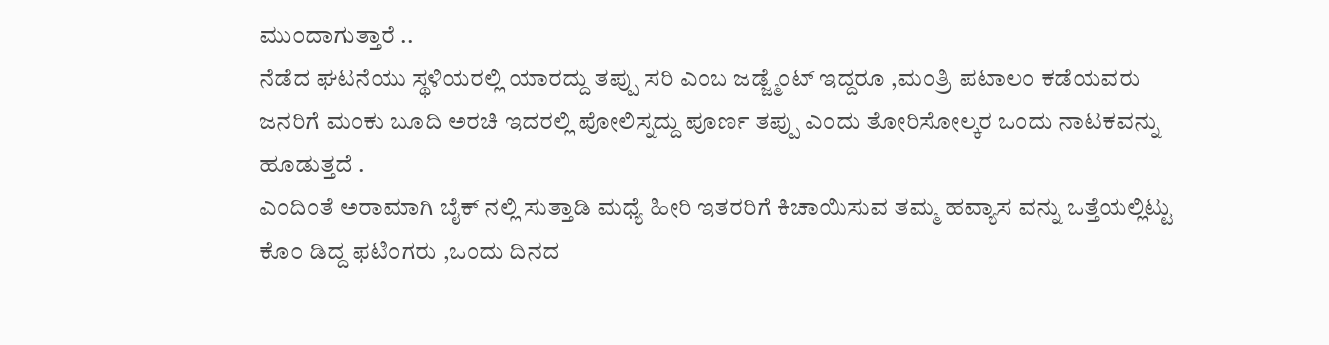ಮು೦ದಾಗುತ್ತಾರೆ ..
ನೆಡೆದ ಘಟನೆಯು ಸ್ಥಳಿಯರಲ್ಲಿ ಯಾರದ್ದು ತಪ್ಪು ಸರಿ ಎಂಬ ಜಡ್ಜ್ಮೆಂಟ್ ಇದ್ದರೂ ,ಮಂತ್ರಿ ಪಟಾಲಂ ಕಡೆಯವರು ಜನರಿಗೆ ಮಂಕು ಬೂದಿ ಅರಚಿ ಇದರಲ್ಲಿ ಪೋಲಿಸ್ನದ್ದು ಪೂರ್ಣ ತಪ್ಪು ಎಂದು ತೋರಿಸೋಲ್ಕರ ಒಂದು ನಾಟಕವನ್ನು ಹೂಡುತ್ತದೆ .
ಎಂದಿಂತೆ ಅರಾಮಾಗಿ ಬೈಕ್ ನಲ್ಲಿ ಸುತ್ತಾಡಿ ಮಧ್ಯೆ ಹೀರಿ ಇತರರಿಗೆ ಕಿಚಾಯಿಸುವ ತಮ್ಮ ಹವ್ಯಾಸ ವನ್ನು ಒತ್ತೆಯಲ್ಲಿಟ್ಟು ಕೊ೦ ಡಿದ್ದ ಫಟಿಂಗರು ,ಒಂದು ದಿನದ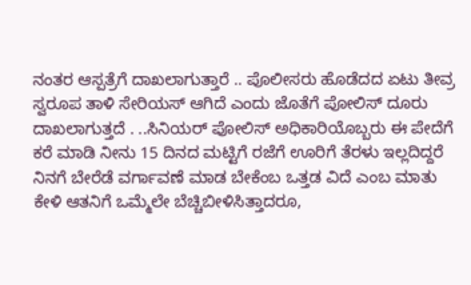ನಂತರ ಆಸ್ಪತ್ರೆಗೆ ದಾಖಲಾಗುತ್ತಾರೆ .. ಪೊಲೀಸರು ಹೊಡೆದದ ಏಟು ತೀವ್ರ ಸ್ವರೂಪ ತಾಳಿ ಸೇರಿಯಸ್ ಆಗಿದೆ ಎಂದು ಜೊತೆಗೆ ಪೋಲಿಸ್ ದೂರು ದಾಖಲಾಗುತ್ತದೆ . ..ಸಿನಿಯರ್ ಪೋಲಿಸ್ ಅಧಿಕಾರಿಯೊಬ್ಬರು ಈ ಪೇದೆಗೆ ಕರೆ ಮಾಡಿ ನೀನು 15 ದಿನದ ಮಟ್ಟಿಗೆ ರಜೆಗೆ ಊರಿಗೆ ತೆರಳು ಇಲ್ಲದಿದ್ದರೆ ನಿನಗೆ ಬೇರೆಡೆ ವರ್ಗಾವಣೆ ಮಾಡ ಬೇಕೆಂಬ ಒತ್ತಡ ವಿದೆ ಎಂಬ ಮಾತು ಕೇಳಿ ಆತನಿಗೆ ಒಮ್ಮೆಲೇ ಬೆಚ್ಚಿಬೀಳಿಸಿತ್ತಾದರೂ,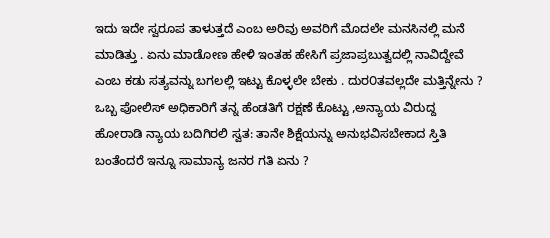ಇದು ಇದೇ ಸ್ವರೂಪ ತಾಳುತ್ತದೆ ಎಂಬ ಅರಿವು ಅವರಿಗೆ ಮೊದಲೇ ಮನಸಿನಲ್ಲಿ ಮನೆ ಮಾಡಿತ್ತು . ಏನು ಮಾಡೋಣ ಹೇಳಿ ಇಂತಹ ಹೇಸಿಗೆ ಪ್ರಜಾಪ್ರಬುತ್ವದಲ್ಲಿ ನಾವಿದ್ದೇವೆ ಎಂಬ ಕಡು ಸತ್ಯವನ್ನು ಬಗಲಲ್ಲಿ ಇಟ್ಟು ಕೊಳ್ಳಲೇ ಬೇಕು . ದುರ೦ತವಲ್ಲದೇ ಮತ್ತಿನ್ನೇನು ? ಒಬ್ಬ ಪೋಲಿಸ್ ಅಧಿಕಾರಿಗೆ ತನ್ನ ಹೆಂಡತಿಗೆ ರಕ್ಷಣೆ ಕೊಟ್ಟು ,ಅನ್ಯಾಯ ವಿರುದ್ದ ಹೋರಾಡಿ ನ್ಯಾಯ ಬದಿಗಿರಲಿ ಸ್ವತ: ತಾನೇ ಶಿಕ್ಷೆಯನ್ನು ಅನುಭವಿಸಬೇಕಾದ ಸ್ತಿತಿ ಬಂತೆಂದರೆ ಇನ್ನೂ ಸಾಮಾನ್ಯ ಜನರ ಗತಿ ಏನು ?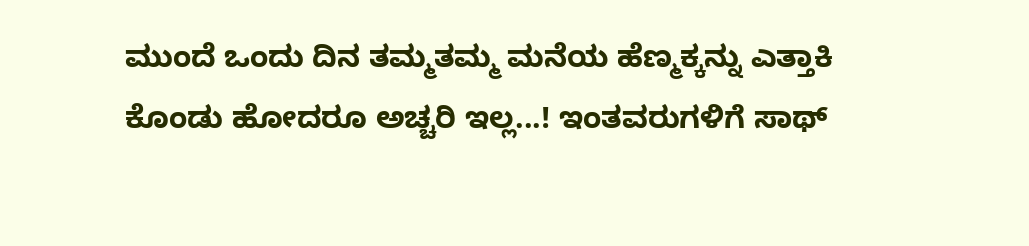ಮುಂದೆ ಒಂದು ದಿನ ತಮ್ಮತಮ್ಮ ಮನೆಯ ಹೆಣ್ಮಕ್ಕನ್ನು ಎತ್ತಾಕಿ ಕೊಂಡು ಹೋದರೂ ಅಚ್ಚರಿ ಇಲ್ಲ...! ಇಂತವರುಗಳಿಗೆ ಸಾಥ್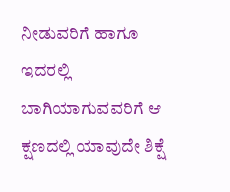ನೀಡುವರಿಗೆ ಹಾಗೂ ಇದರಲ್ಲಿ ಬಾಗಿಯಾಗುವವರಿಗೆ ಆ ಕ್ಷಣದಲ್ಲಿ ಯಾವುದೇ ಶಿಕ್ಷೆ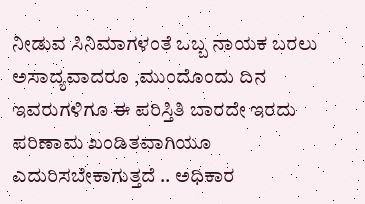ನೀಡುವ ಸಿನಿಮಾಗಳಂತೆ ಒಬ್ಬ ನಾಯಕ ಬರಲು ಅಸಾದ್ಯವಾದರೂ ,ಮುಂದೊಂದು ದಿನ ಇವರುಗಳಿಗೂ ಈ ಪರಿಸ್ತಿತಿ ಬಾರದೇ ಇರದು ಪರಿಣಾಮ ಖಂಡಿತವಾಗಿಯೂ ಎದುರಿಸಬೇಕಾಗುತ್ತದೆ .. ಅಧಿಕಾರ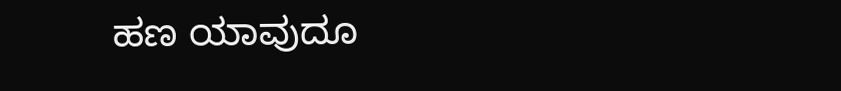ಹಣ ಯಾವುದೂ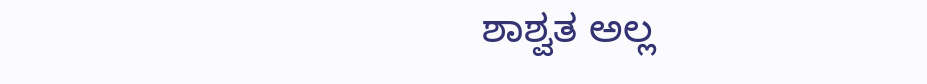ಶಾಶ್ವತ ಅಲ್ಲ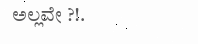ಅಲ್ಲವೇ ?!.